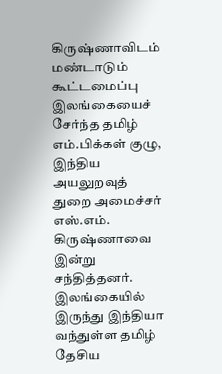கிருஷ்ணாவிடம் மண்டாடும் கூட்டமைப்பு
இலங்கையைச் சேர்ந்த தமிழ் எம்.பிக்கள் குழு, இந்திய அயலுறவுத் துறை அமைச்சர் எஸ்.எம். கிருஷ்ணாவை இன்று சந்தித்தனர். இலங்கையில் இருந்து இந்தியா வந்துள்ள தமிழ் தேசிய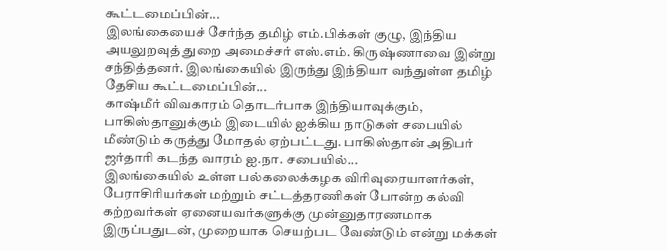கூட்டமைப்பின்...
இலங்கையைச் சேர்ந்த தமிழ் எம்.பிக்கள் குழு, இந்திய அயலுறவுத் துறை அமைச்சர் எஸ்.எம். கிருஷ்ணாவை இன்று சந்தித்தனர். இலங்கையில் இருந்து இந்தியா வந்துள்ள தமிழ் தேசிய கூட்டமைப்பின்...
காஷ்மீர் விவகாரம் தொடர்பாக இந்தியாவுக்கும், பாகிஸ்தானுக்கும் இடையில் ஐக்கிய நாடுகள் சபையில் மீண்டும் கருத்து மோதல் ஏற்பட்டது. பாகிஸ்தான் அதிபர் ஜர்தாரி கடந்த வாரம் ஐ.நா. சபையில்...
இலங்கையில் உள்ள பல்கலைக்கழக விரிவுரையாளர்கள், பேராசிரியர்கள் மற்றும் சட்டத்தரணிகள் போன்ற கல்வி கற்றவர்கள் ஏனையவர்களுக்கு முன்னுதாரணமாக இருப்பதுடன், முறையாக செயற்பட வேண்டும் என்று மக்கள்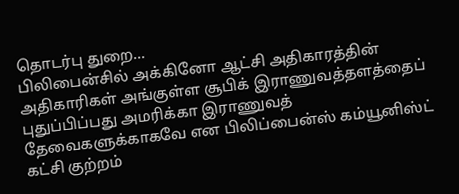தொடர்பு துறை...
பிலிபைன்சில் அக்கினோ ஆட்சி அதிகாரத்தின் அதிகாரிகள் அங்குள்ள சூபிக் இராணுவத்தளத்தைப் புதுப்பிப்பது அமரிக்கா இராணுவத் தேவைகளுக்காகவே என பிலிப்பைன்ஸ் கம்யூனிஸ்ட் கட்சி குற்றம்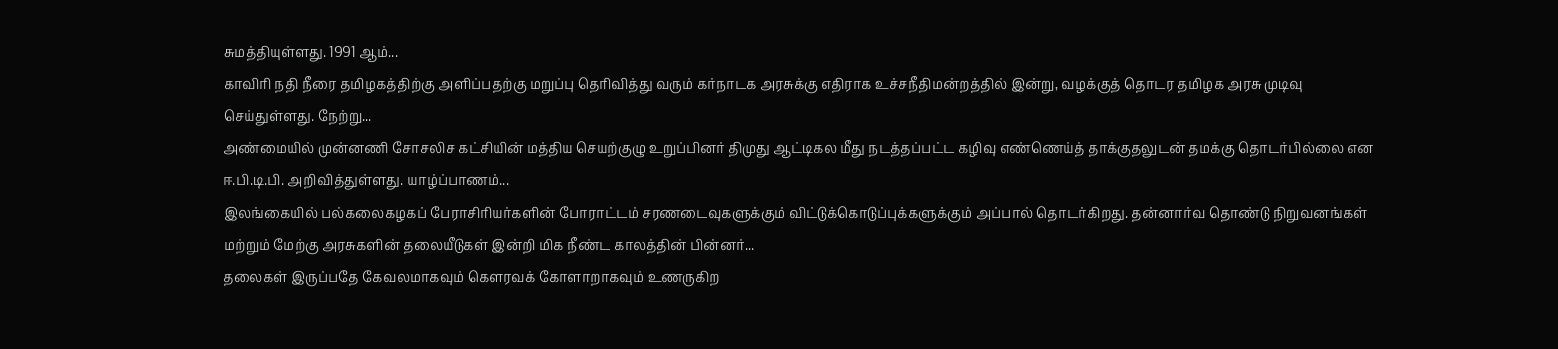சுமத்தியுள்ளது. 1991 ஆம்...
காவிரி நதி நீரை தமிழகத்திற்கு அளிப்பதற்கு மறுப்பு தெரிவித்து வரும் கர்நாடக அரசுக்கு எதிராக உச்சநீதிமன்றத்தில் இன்று, வழக்குத் தொடர தமிழக அரசு முடிவு செய்துள்ளது. நேற்று...
அண்மையில் முன்னணி சோசலிச கட்சியின் மத்திய செயற்குழு உறுப்பினர் திமுது ஆட்டிகல மீது நடத்தப்பட்ட கழிவு எண்ணெய்த் தாக்குதலுடன் தமக்கு தொடர்பில்லை என ஈ.பி.டி.பி. அறிவித்துள்ளது. யாழ்ப்பாணம்...
இலங்கையில் பல்கலைகழகப் பேராசிரியர்களின் போராட்டம் சரணடைவுகளுக்கும் விட்டுக்கொடுப்புக்களுக்கும் அப்பால் தொடர்கிறது. தன்னார்வ தொண்டு நிறுவனங்கள் மற்றும் மேற்கு அரசுகளின் தலையீடுகள் இன்றி மிக நீண்ட காலத்தின் பின்னர்...
தலைகள் இருப்பதே கேவலமாகவும் கௌரவக் கோளாறாகவும் உணருகிற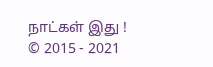நாட்கள் இது !
© 2015 - 2021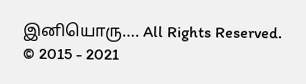இனியொரு…. All Rights Reserved.
© 2015 - 2021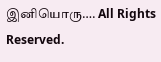இனியொரு…. All Rights Reserved.